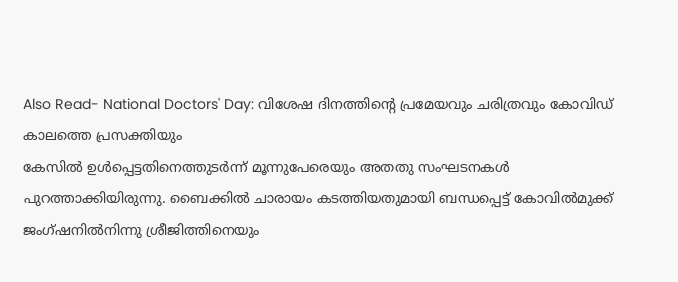Also Read- National Doctors' Day: വിശേഷ ദിനത്തിന്റെ പ്രമേയവും ചരിത്രവും കോവിഡ് കാലത്തെ പ്രസക്തിയും
കേസിൽ ഉൾപ്പെട്ടതിനെത്തുടർന്ന് മൂന്നുപേരെയും അതതു സംഘടനകൾ പുറത്താക്കിയിരുന്നു. ബൈക്കിൽ ചാരായം കടത്തിയതുമായി ബന്ധപ്പെട്ട് കോവിൽമുക്ക് ജംഗ്ഷനിൽനിന്നു ശ്രീജിത്തിനെയും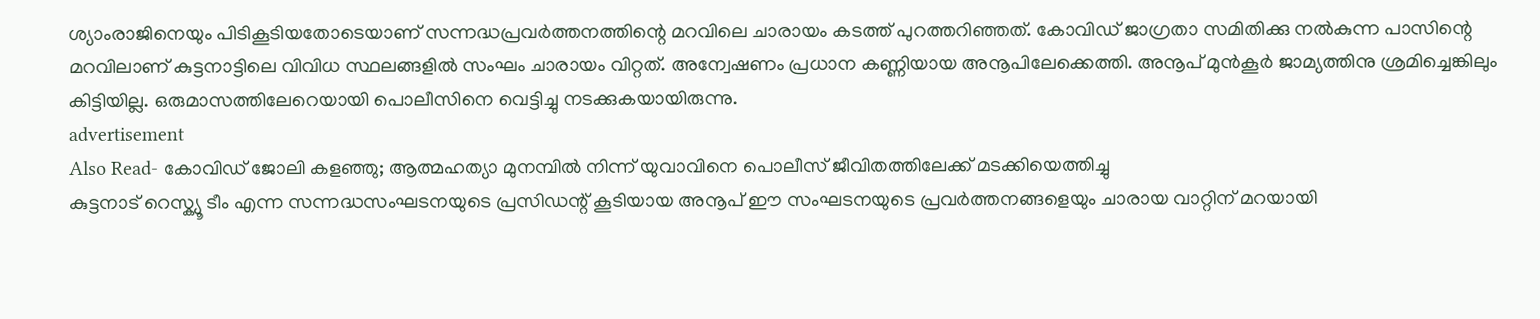ശ്യാംരാജിനെയും പിടികൂടിയതോടെയാണ് സന്നദ്ധപ്രവർത്തനത്തിന്റെ മറവിലെ ചാരായം കടത്ത് പുറത്തറിഞ്ഞത്. കോവിഡ് ജാഗ്രതാ സമിതിക്കു നൽകുന്ന പാസിന്റെ മറവിലാണ് കുട്ടനാട്ടിലെ വിവിധ സ്ഥലങ്ങളിൽ സംഘം ചാരായം വിറ്റത്. അന്വേഷണം പ്രധാന കണ്ണിയായ അനൂപിലേക്കെത്തി. അനൂപ് മുൻകൂർ ജാമ്യത്തിനു ശ്രമിച്ചെങ്കിലും കിട്ടിയില്ല. ഒരുമാസത്തിലേറെയായി പൊലീസിനെ വെട്ടിച്ചു നടക്കുകയായിരുന്നു.
advertisement
Also Read- കോവിഡ് ജോലി കളഞ്ഞു; ആത്മഹത്യാ മുനമ്പിൽ നിന്ന് യുവാവിനെ പൊലീസ് ജീവിതത്തിലേക്ക് മടക്കിയെത്തിച്ചു
കുട്ടനാട് റെസ്ക്യൂ ടീം എന്ന സന്നദ്ധസംഘടനയുടെ പ്രസിഡന്റ് കൂടിയായ അനൂപ് ഈ സംഘടനയുടെ പ്രവർത്തനങ്ങളെയും ചാരായ വാറ്റിന് മറയായി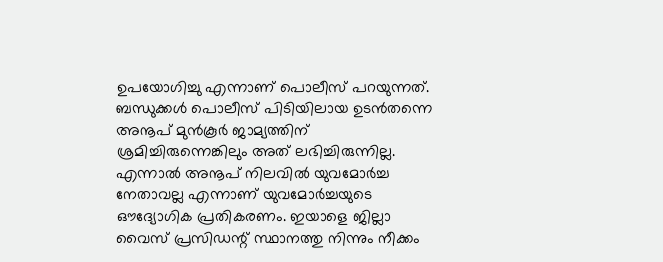ഉപയോഗിച്ചു എന്നാണ് പൊലീസ് പറയുന്നത്. ബന്ധുക്കൾ പൊലീസ് പിടിയിലായ ഉടൻതന്നെ അനൂപ് മുൻകൂർ ജാമ്യത്തിന് ശ്രമിച്ചിരുന്നെങ്കിലും അത് ലഭിച്ചിരുന്നില്ല. എന്നാൽ അനൂപ് നിലവിൽ യുവമോർച്ച നേതാവല്ല എന്നാണ് യുവമോർച്ചയുടെ ഔദ്യോഗിക പ്രതികരണം. ഇയാളെ ജില്ലാ വൈസ് പ്രസിഡന്റ് സ്ഥാനത്തു നിന്നും നീക്കം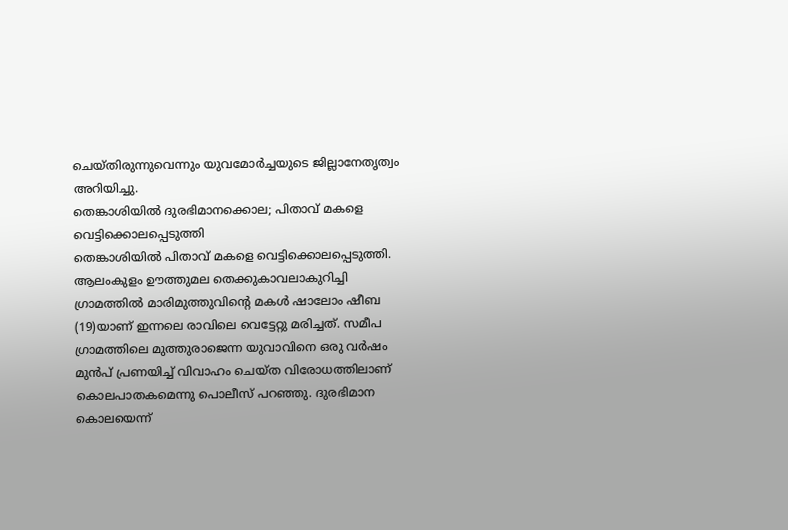ചെയ്തിരുന്നുവെന്നും യുവമോർച്ചയുടെ ജില്ലാനേതൃത്വം അറിയിച്ചു.
തെങ്കാശിയിൽ ദുരഭിമാനക്കൊല; പിതാവ് മകളെ വെട്ടിക്കൊലപ്പെടുത്തി
തെങ്കാശിയിൽ പിതാവ് മകളെ വെട്ടിക്കൊലപ്പെടുത്തി. ആലംകുളം ഊത്തുമല തെക്കുകാവലാകുറിച്ചി ഗ്രാമത്തിൽ മാരിമുത്തുവിന്റെ മകൾ ഷാലോം ഷീബ (19)യാണ് ഇന്നലെ രാവിലെ വെട്ടേറ്റു മരിച്ചത്. സമീപ ഗ്രാമത്തിലെ മുത്തുരാജെന്ന യുവാവിനെ ഒരു വർഷം മുൻപ് പ്രണയിച്ച് വിവാഹം ചെയ്ത വിരോധത്തിലാണ് കൊലപാതകമെന്നു പൊലീസ് പറഞ്ഞു. ദുരഭിമാന കൊലയെന്ന്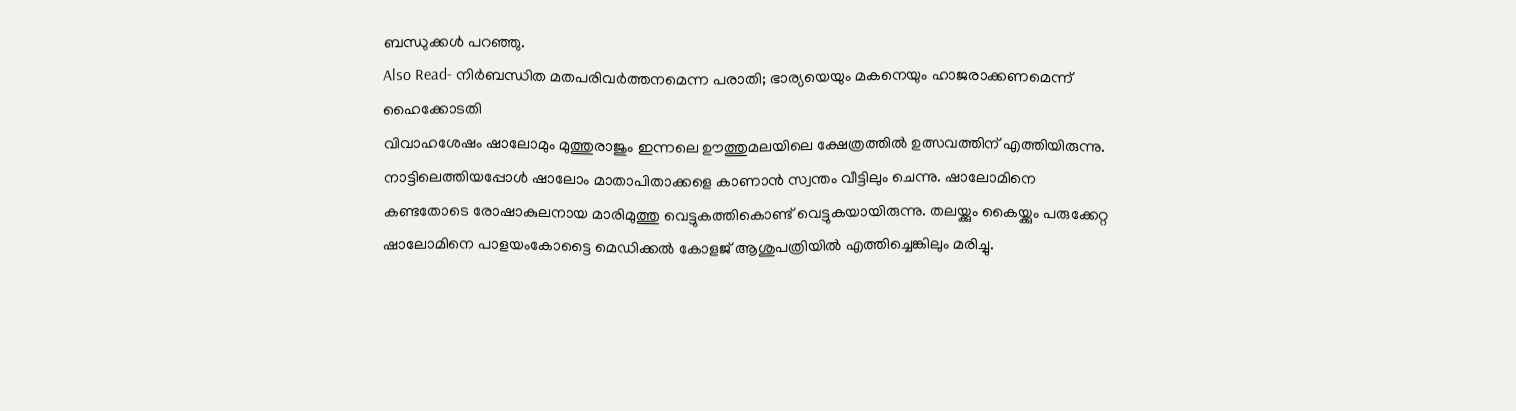ബന്ധുക്കൾ പറഞ്ഞു.
Also Read- നിർബന്ധിത മതപരിവർത്തനമെന്ന പരാതി; ഭാര്യയെയും മകനെയും ഹാജരാക്കണമെന്ന് ഹൈക്കോടതി
വിവാഹശേഷം ഷാലോമും മുത്തുരാജും ഇന്നലെ ഊത്തുമലയിലെ ക്ഷേത്രത്തിൽ ഉത്സവത്തിന് എത്തിയിരുന്നു. നാട്ടിലെത്തിയപ്പോൾ ഷാലോം മാതാപിതാക്കളെ കാണാൻ സ്വന്തം വീട്ടിലും ചെന്നു. ഷാലോമിനെ കണ്ടതോടെ രോഷാകുലനായ മാരിമുത്തു വെട്ടുകത്തികൊണ്ട് വെട്ടുകയായിരുന്നു. തലയ്ക്കും കൈയ്ക്കും പരുക്കേറ്റ ഷാലോമിനെ പാളയംകോട്ടൈ മെഡിക്കൽ കോളജ് ആശുപത്രിയിൽ എത്തിച്ചെങ്കിലും മരിച്ചു.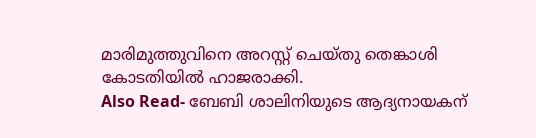മാരിമുത്തുവിനെ അറസ്റ്റ് ചെയ്തു തെങ്കാശി കോടതിയിൽ ഹാജരാക്കി.
Also Read- ബേബി ശാലിനിയുടെ ആദ്യനായകന്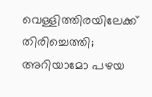വെള്ളിത്തിരയിലേക്ക് തിരിച്ചെത്തി; അറിയാമോ പഴയ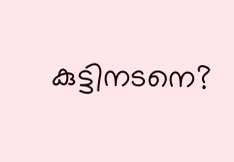കുട്ടിനടനെ?